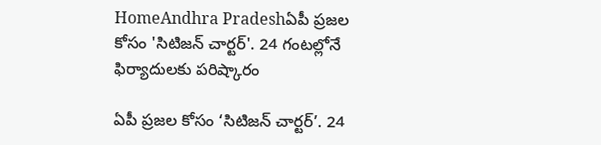HomeAndhra Pradeshఏపీ ప్రజల కోసం 'సిటిజన్ చార్టర్'. 24 గంటల్లోనే ఫిర్యాదులకు పరిష్కారం

ఏపీ ప్రజల కోసం ‘సిటిజన్ చార్టర్’. 24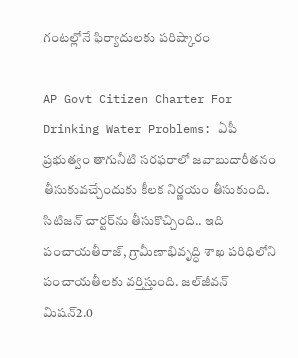గంటల్లోనే ఫిర్యాదులకు పరిష్కారం

AP Govt Citizen Charter For Drinking Water Problems: ఏపీ ప్రభుత్వం తాగునీటి సరఫరాలో జవాబుదారీతనం తీసుకువచ్చేందుకు కీలక నిర్ణయం తీసుకుంది. సిటిజన్ చార్టర్‌ను తీసుకొచ్చింది.. ఇది పంచాయతీరాజ్‌, గ్రామీణాభివృద్ధి శాఖ పరిధిలోని పంచాయతీలకు వర్తిస్తుంది. జల్‌జీవన్‌ మిషన్‌2.0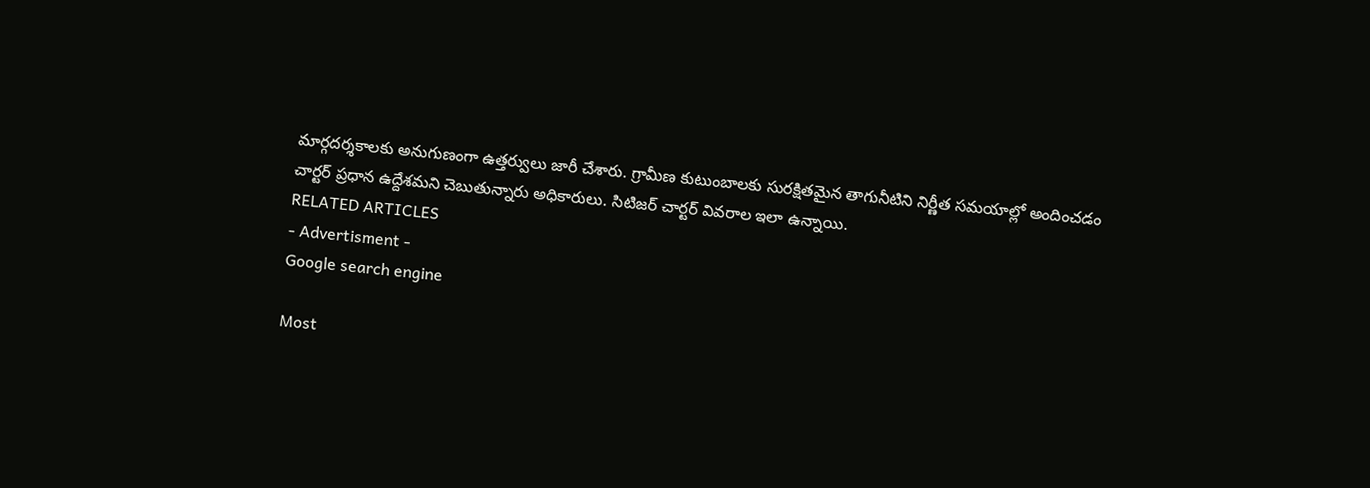మార్గదర్శకాలకు అనుగుణంగా ఉత్తర్వులు జారీ చేశారు. గ్రామీణ కుటుంబాలకు సురక్షితమైన తాగునీటిని నిర్ణీత సమయాల్లో అందించడం చార్టర్‌ ప్రధాన ఉద్దేశమని చెబుతున్నారు అధికారులు. సిటిజర్ చార్టర్ వివరాల ఇలా ఉన్నాయి.
RELATED ARTICLES
- Advertisment -
Google search engine

Most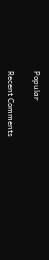Popular

Recent Comments